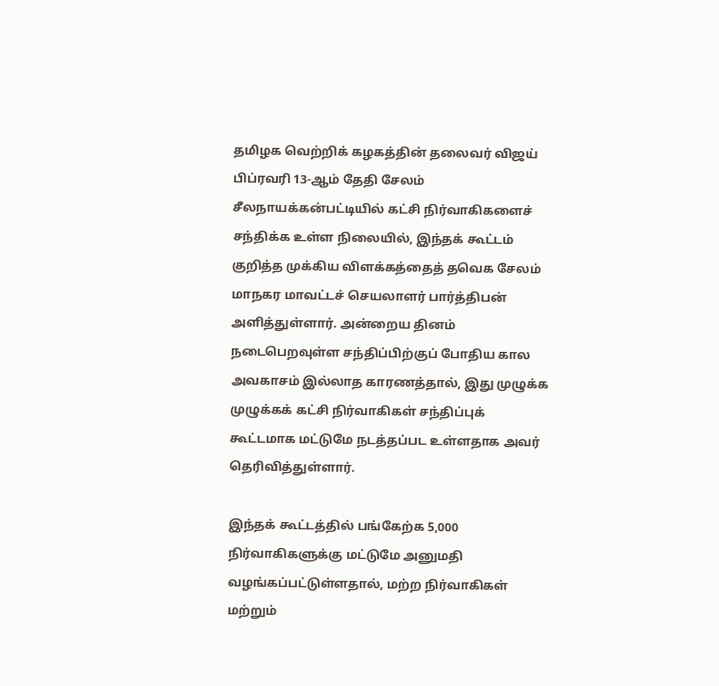தமிழக வெற்றிக் கழகத்தின் தலைவர் விஜய் பிப்ரவரி 13-ஆம் தேதி சேலம் சீலநாயக்கன்பட்டியில் கட்சி நிர்வாகிகளைச் சந்திக்க உள்ள நிலையில், இந்தக் கூட்டம் குறித்த முக்கிய விளக்கத்தைத் தவெக சேலம் மாநகர மாவட்டச் செயலாளர் பார்த்திபன் அளித்துள்ளார். அன்றைய தினம் நடைபெறவுள்ள சந்திப்பிற்குப் போதிய கால அவகாசம் இல்லாத காரணத்தால், இது முழுக்க முழுக்கக் கட்சி நிர்வாகிகள் சந்திப்புக் கூட்டமாக மட்டுமே நடத்தப்பட உள்ளதாக அவர் தெரிவித்துள்ளார்.

இந்தக் கூட்டத்தில் பங்கேற்க 5,000 நிர்வாகிகளுக்கு மட்டுமே அனுமதி வழங்கப்பட்டுள்ளதால், மற்ற நிர்வாகிகள் மற்றும்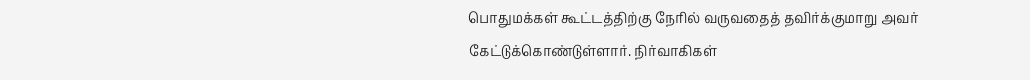பொதுமக்கள் கூட்டத்திற்கு நேரில் வருவதைத் தவிர்க்குமாறு அவர் கேட்டுக்கொண்டுள்ளார். நிர்வாகிகள்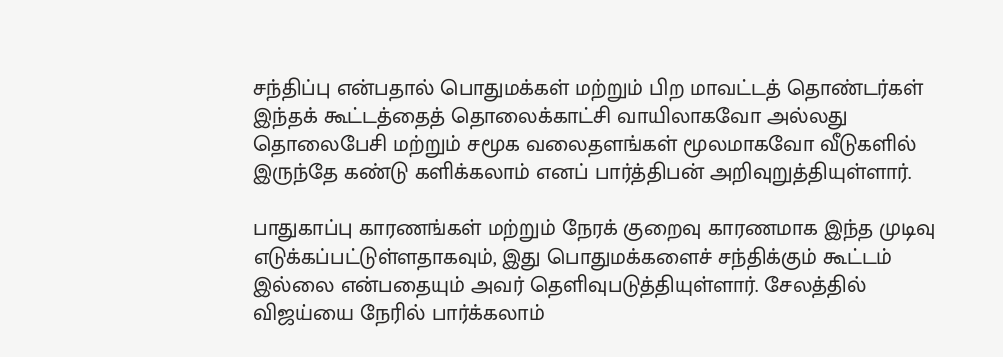சந்திப்பு என்பதால் பொதுமக்கள் மற்றும் பிற மாவட்டத் தொண்டர்கள் இந்தக் கூட்டத்தைத் தொலைக்காட்சி வாயிலாகவோ அல்லது தொலைபேசி மற்றும் சமூக வலைதளங்கள் மூலமாகவோ வீடுகளில் இருந்தே கண்டு களிக்கலாம் எனப் பார்த்திபன் அறிவுறுத்தியுள்ளார்.

பாதுகாப்பு காரணங்கள் மற்றும் நேரக் குறைவு காரணமாக இந்த முடிவு எடுக்கப்பட்டுள்ளதாகவும், இது பொதுமக்களைச் சந்திக்கும் கூட்டம் இல்லை என்பதையும் அவர் தெளிவுபடுத்தியுள்ளார். சேலத்தில் விஜய்யை நேரில் பார்க்கலாம்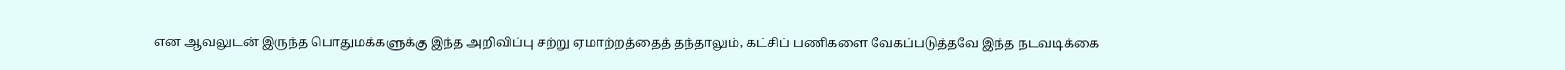என ஆவலுடன் இருந்த பொதுமக்களுக்கு இந்த அறிவிப்பு சற்று ஏமாற்றத்தைத் தந்தாலும், கட்சிப் பணிகளை வேகப்படுத்தவே இந்த நடவடிக்கை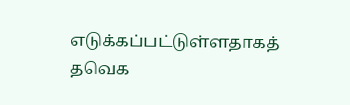எடுக்கப்பட்டுள்ளதாகத் தவெக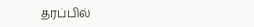தரப்பில்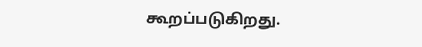கூறப்படுகிறது.